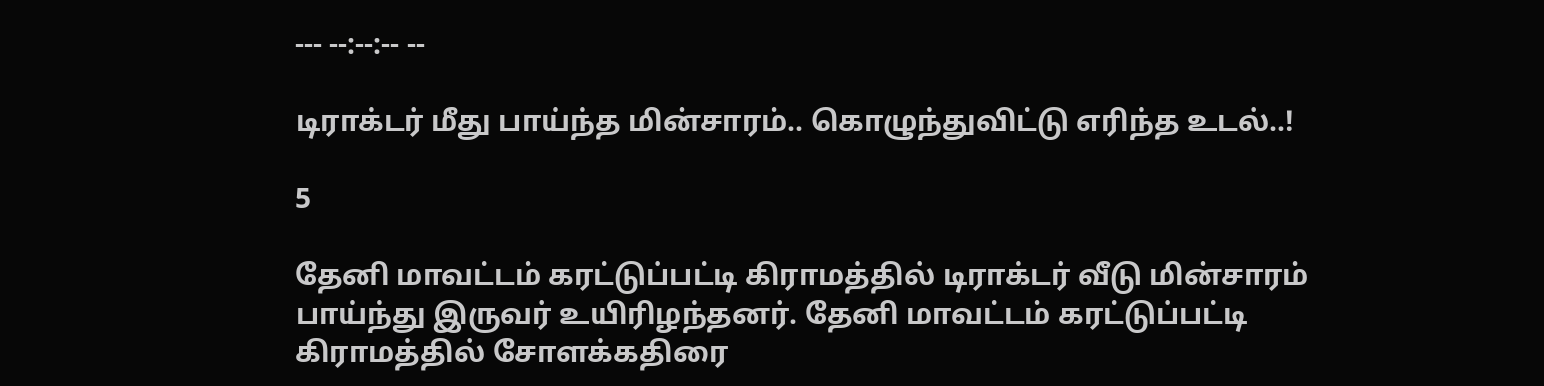--- --:--:-- --

டிராக்டர் மீது பாய்ந்த மின்சாரம்.. கொழுந்துவிட்டு எரிந்த உடல்..!

5

தேனி மாவட்டம் கரட்டுப்பட்டி கிராமத்தில் டிராக்டர் வீடு மின்சாரம் பாய்ந்து இருவர் உயிரிழந்தனர். தேனி மாவட்டம் கரட்டுப்பட்டி கிராமத்தில் சோளக்கதிரை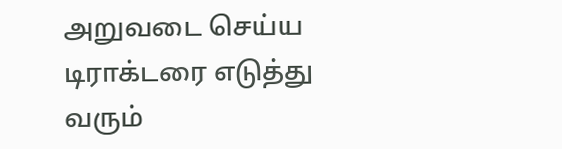அறுவடை செய்ய டிராக்டரை எடுத்து வரும்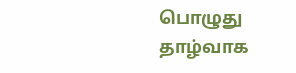பொழுது தாழ்வாக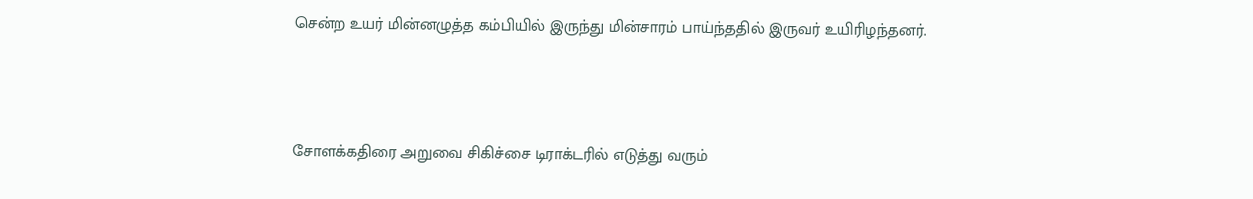சென்ற உயர் மின்னழுத்த கம்பியில் இருந்து மின்சாரம் பாய்ந்ததில் இருவர் உயிரிழந்தனர்.



சோளக்கதிரை அறுவை சிகிச்சை டிராக்டரில் எடுத்து வரும்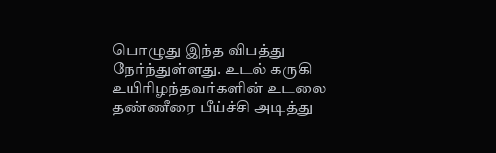பொழுது இந்த விபத்து நேர்ந்துள்ளது. உடல் கருகி உயிரிழந்தவர்களின் உடலை தண்ணீரை பீய்ச்சி அடித்து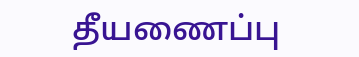தீயணைப்பு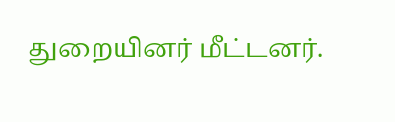துறையினர் மீட்டனர்.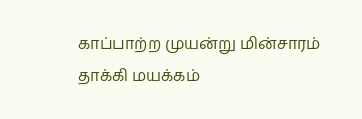காப்பாற்ற முயன்று மின்சாரம் தாக்கி மயக்கம்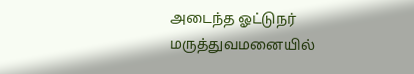அடைந்த ஓட்டுநர் மருத்துவமனையில்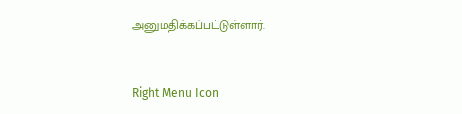அனுமதிக்கப்பட்டுள்ளார்.



Right Menu Icon